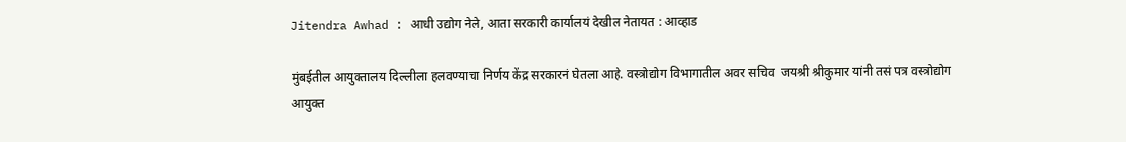Jitendra Awhad : आधी उद्योग नेले, आता सरकारी कार्यालयं देखील नेतायत : आव्हाड

मुंबईतील आयुक्तालय दिल्लीला हलवण्याचा निर्णय केंद्र सरकारनं घेतला आहे. वस्त्रोद्योग विभागातील अवर सचिव  जयश्री श्रीकुमार यांनी तसं पत्र वस्त्रोद्योग आयुक्त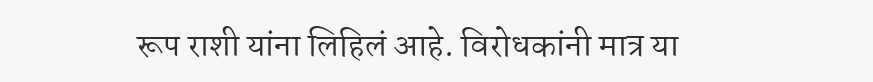रूप राशी यांना लिहिलं आहे. विरोधकांनी मात्र या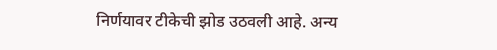निर्णयावर टीकेची झोड उठवली आहे. अन्य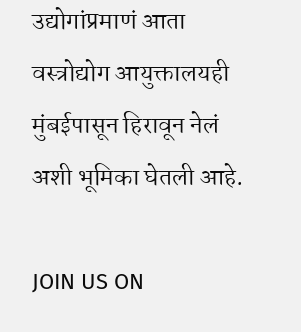उद्योगांप्रमाणं आता वस्त्रोद्योग आयुक्तालयही मुंबईपासून हिरावून नेलं अशी भूमिका घेतली आहे.

JOIN US ON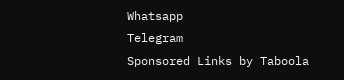Whatsapp
Telegram
Sponsored Links by Taboola